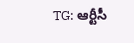TG: ఆర్టీసీ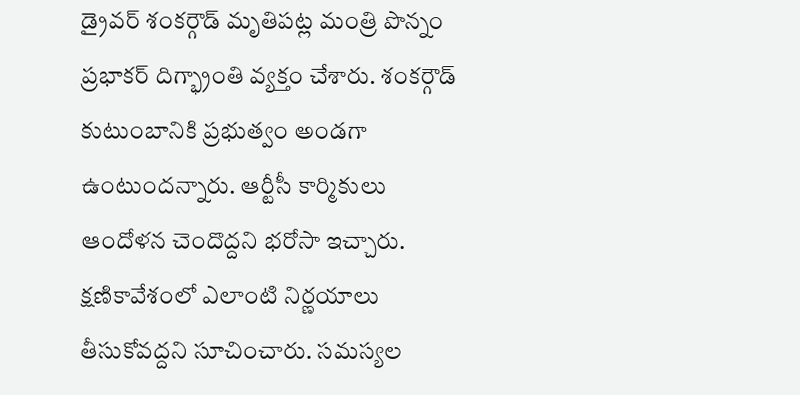డ్రైవర్ శంకర్గౌడ్ మృతిపట్ల మంత్రి పొన్నం ప్రభాకర్ దిగ్భ్రాంతి వ్యక్తం చేశారు. శంకర్గౌడ్ కుటుంబానికి ప్రభుత్వం అండగా ఉంటుందన్నారు. ఆర్టీసీ కార్మికులు ఆందోళన చెందొద్దని భరోసా ఇచ్చారు. క్షణికావేశంలో ఎలాంటి నిర్ణయాలు తీసుకోవద్దని సూచించారు. సమస్యల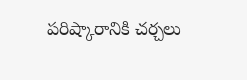పరిష్కారానికి చర్చలు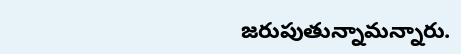జరుపుతున్నామన్నారు.